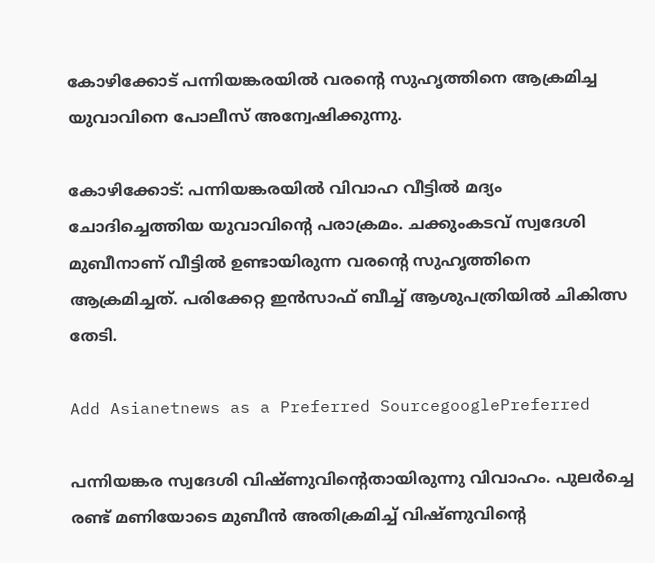കോഴിക്കോട് പന്നിയങ്കരയിൽ വരന്‍റെ സുഹൃത്തിനെ ആക്രമിച്ച യുവാവിനെ പോലീസ് അന്വേഷിക്കുന്നു.

കോഴിക്കോട്: പന്നിയങ്കരയിൽ വിവാഹ വീട്ടിൽ മദ്യം ചോദിച്ചെത്തിയ യുവാവിൻ്റെ പരാക്രമം. ചക്കുംകടവ് സ്വദേശി മുബീനാണ് വീട്ടിൽ ഉണ്ടായിരുന്ന വരന്‍റെ സുഹൃത്തിനെ ആക്രമിച്ചത്. പരിക്കേറ്റ ഇൻസാഫ് ബീച്ച് ആശുപത്രിയിൽ ചികിത്സ തേടി.

Add Asianetnews as a Preferred SourcegooglePreferred

പന്നിയങ്കര സ്വദേശി വിഷ്ണുവിൻ്റെതായിരുന്നു വിവാഹം. പുലർച്ചെ രണ്ട് മണിയോടെ മുബീൻ അതിക്രമിച്ച് വിഷ്ണുവിൻ്റെ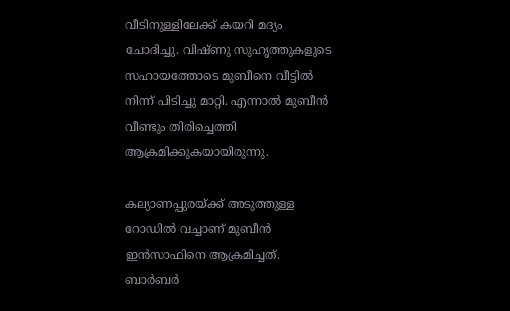വീടിനുള്ളിലേക്ക് കയറി മദ്യം ചോദിച്ചു. വിഷ്ണു സുഹൃത്തുകളുടെ സഹായത്തോടെ മുബീനെ വീട്ടിൽ നിന്ന് പിടിച്ചു മാറ്റി. എന്നാൽ മുബീൻ വീണ്ടും തിരിച്ചെത്തി ആക്രമിക്കുകയായിരുന്നു.

കല്യാണപ്പുരയ്ക്ക് അടുത്തുള്ള റോഡിൽ വച്ചാണ് മുബീൻ ഇൻസാഫിനെ ആക്രമിച്ചത്. ബാർബർ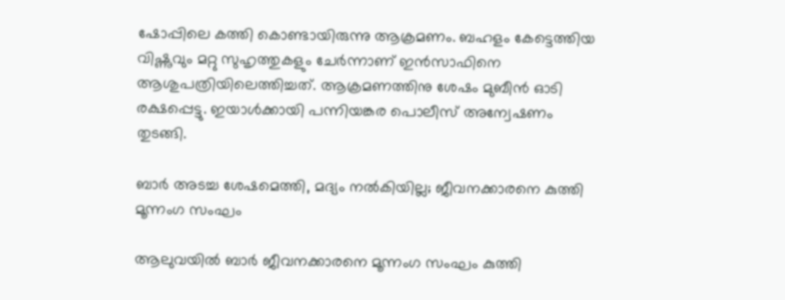ഷോപ്പിലെ കത്തി കൊണ്ടായിരുന്നു ആക്രമണം. ബഹളം കേട്ടെത്തിയ വിഷ്ണുവും മറ്റു സുഹൃത്തുകളും ചേർന്നാണ് ഇൻസാഫിനെ ആശുപത്രിയിലെത്തിച്ചത്. ആക്രമണത്തിനു ശേഷം മുബീൻ ഓടി രക്ഷപ്പെട്ടു. ഇയാൾക്കായി പന്നിയങ്കര പൊലീസ് അന്വേഷണം തുടങ്ങി.

ബാർ അടച്ച ശേഷമെത്തി, മദ്യം നൽകിയില്ല; ജീവനക്കാരനെ കുത്തി മൂന്നംഗ സംഘം

ആലുവയിൽ ബാർ ജീവനക്കാരനെ മൂന്നംഗ സംഘം കുത്തി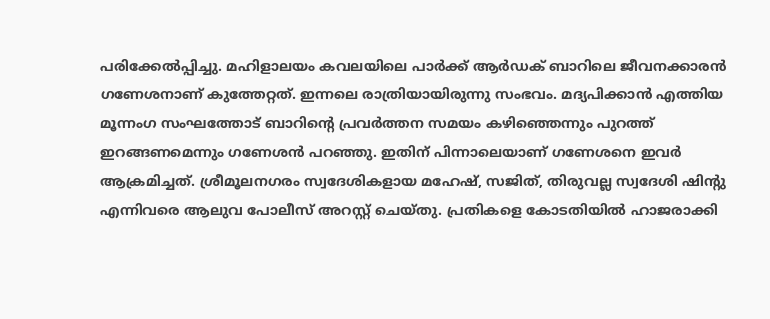പരിക്കേൽപ്പിച്ചു. മഹിളാലയം കവലയിലെ പാർക്ക് ആർഡക് ബാറിലെ ജീവനക്കാരൻ ഗണേശനാണ് കുത്തേറ്റത്. ഇന്നലെ രാത്രിയായിരുന്നു സംഭവം. മദ്യപിക്കാൻ എത്തിയ മൂന്നംഗ സംഘത്തോട് ബാറിന്റെ പ്രവർത്തന സമയം കഴിഞ്ഞെന്നും പുറത്ത് ഇറങ്ങണമെന്നും ഗണേശൻ പറഞ്ഞു. ഇതിന് പിന്നാലെയാണ് ഗണേശനെ ഇവർ ആക്രമിച്ചത്. ശ്രീമൂലനഗരം സ്വദേശികളായ മഹേഷ്, സജിത്, തിരുവല്ല സ്വദേശി ഷിന്‍റു എന്നിവരെ ആലുവ പോലീസ് അറസ്റ്റ് ചെയ്തു. പ്രതികളെ കോടതിയില്‍ ഹാജരാക്കി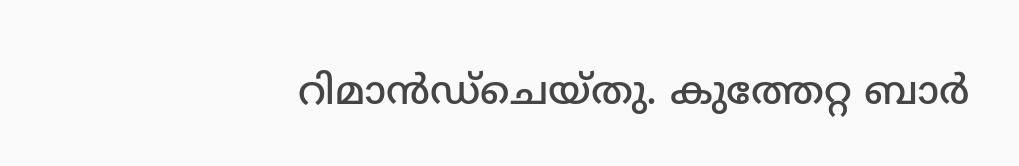റിമാന്‍ഡ്ചെയ്തു. കുത്തേറ്റ ബാര്‍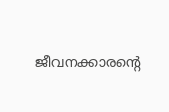ജീവനക്കാരന്‍റെ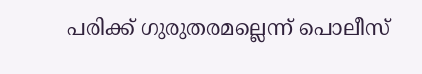പരിക്ക് ഗുരുതരമല്ലെന്ന് പൊലീസ്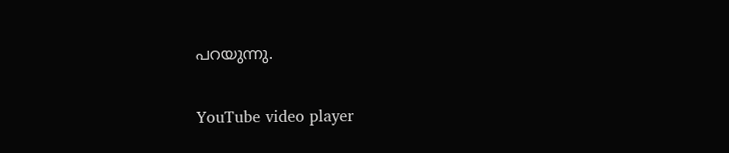പറയുന്നു.

YouTube video player